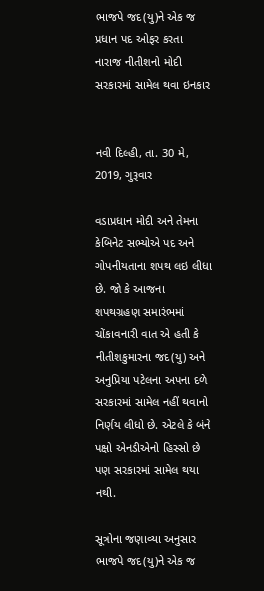ભાજપે જદ(યુ)ને એક જ પ્રધાન પદ ઓફર કરતા નારાજ નીતીશનો મોદી સરકારમાં સામેલ થવા ઇનકાર


નવી દિલ્હી, તા. 30 મે, 2019, ગુરૂવાર

વડાપ્રધાન મોદી અને તેમના કેબિનેટ સભ્યોએ પદ અને ગોપનીયતાના શપથ લઇ લીધા છે. જો કે આજના શપથગ્રહણ સમારંભમાં ચોંકાવનારી વાત એ હતી કે નીતીશકુમારના જદ(યુ) અને અનુપ્રિયા પટેલના અપના દળે સરકારમાં સામેલ નહીં થવાનો નિર્ણય લીધો છે. એટલે કે બંને પક્ષો એનડીએનો હિસ્સો છે પણ સરકારમાં સામેલ થયા નથી.

સૂત્રોના જણાવ્યા અનુસાર ભાજપે જદ(યુ)ને એક જ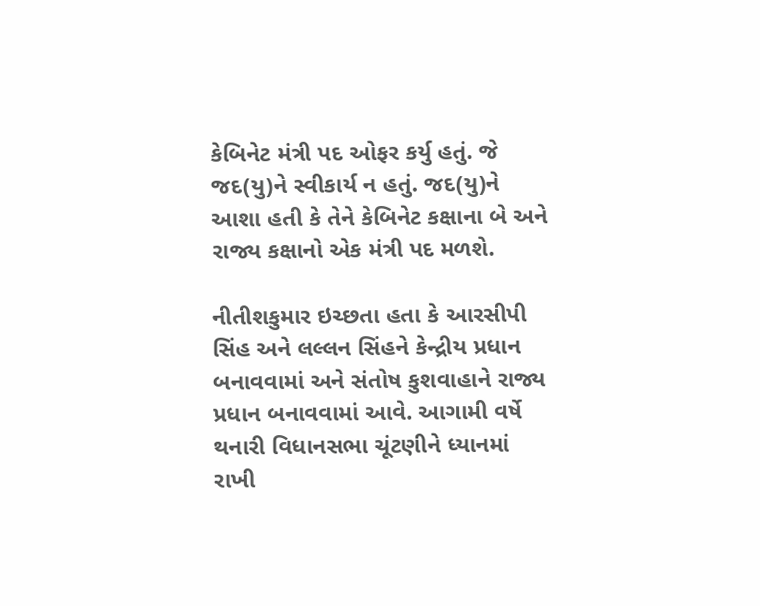કેબિનેટ મંત્રી પદ ઓફર કર્યુ હતું. જે જદ(યુ)ને સ્વીકાર્ય ન હતું. જદ(યુ)ને આશા હતી કે તેને કેબિનેટ કક્ષાના બે અને રાજ્ય કક્ષાનો એક મંત્રી પદ મળશે.

નીતીશકુમાર ઇચ્છતા હતા કે આરસીપી સિંહ અને લલ્લન સિંહને કેન્દ્રીય પ્રધાન બનાવવામાં અને સંતોષ કુશવાહાને રાજ્ય પ્રધાન બનાવવામાં આવે. આગામી વર્ષે થનારી વિધાનસભા ચૂંટણીને ધ્યાનમાં રાખી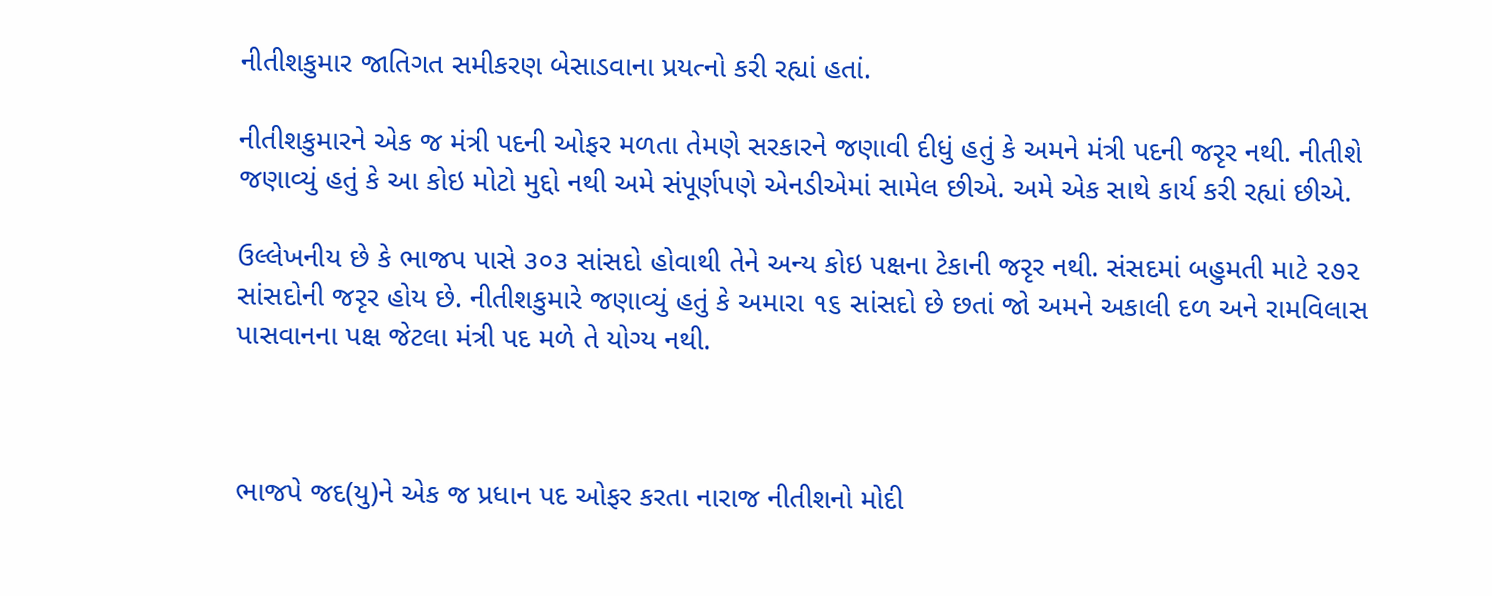નીતીશકુમાર જાતિગત સમીકરણ બેસાડવાના પ્રયત્નો કરી રહ્યાં હતાં.

નીતીશકુમારને એક જ મંત્રી પદની ઓફર મળતા તેમણે સરકારને જણાવી દીધું હતું કે અમને મંત્રી પદની જરૃર નથી. નીતીશે જણાવ્યું હતું કે આ કોઇ મોટો મુદ્દો નથી અમે સંપૂર્ણપણે એનડીએમાં સામેલ છીએ. અમે એક સાથે કાર્ય કરી રહ્યાં છીએ.

ઉલ્લેખનીય છે કે ભાજપ પાસે ૩૦૩ સાંસદો હોવાથી તેને અન્ય કોઇ પક્ષના ટેકાની જરૃર નથી. સંસદમાં બહુમતી માટે ૨૭૨ સાંસદોની જરૃર હોય છે. નીતીશકુમારે જણાવ્યું હતું કે અમારા ૧૬ સાંસદો છે છતાં જો અમને અકાલી દળ અને રામવિલાસ પાસવાનના પક્ષ જેટલા મંત્રી પદ મળે તે યોગ્ય નથી.



ભાજપે જદ(યુ)ને એક જ પ્રધાન પદ ઓફર કરતા નારાજ નીતીશનો મોદી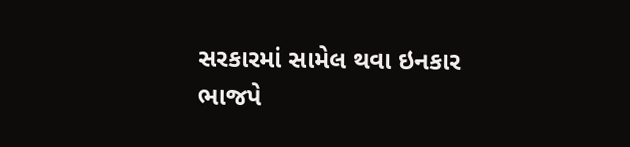સરકારમાં સામેલ થવા ઇનકાર ભાજપે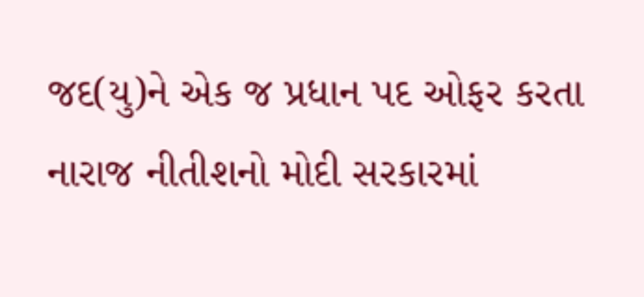જદ(યુ)ને એક જ પ્રધાન પદ ઓફર કરતા નારાજ નીતીશનો મોદી સરકારમાં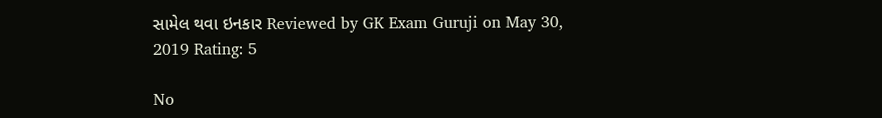સામેલ થવા ઇનકાર Reviewed by GK Exam Guruji on May 30, 2019 Rating: 5

No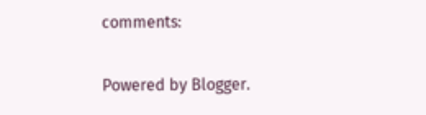comments:

Powered by Blogger.